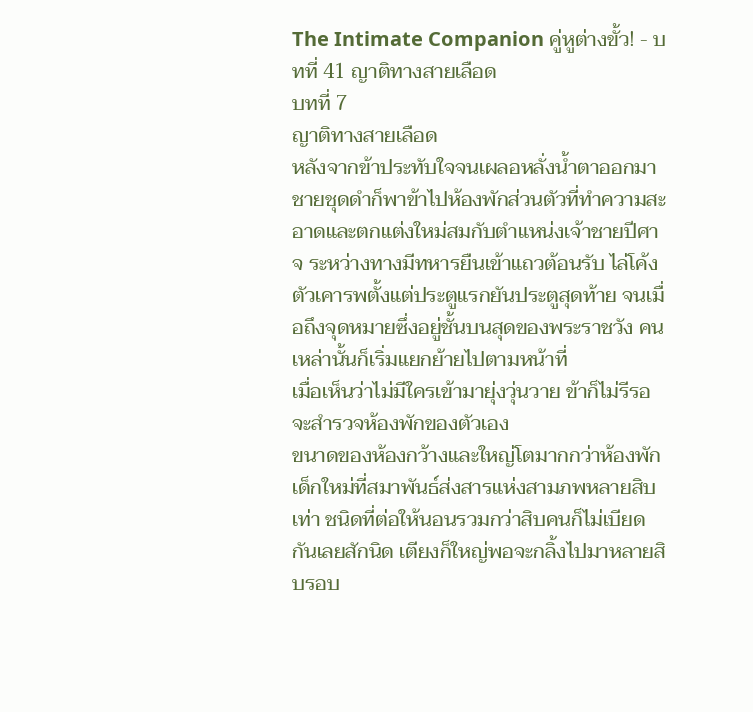The Intimate Companion คู่หูต่างขั้ว! - บทที่ 41 ญาติทางสายเลือด
บทที่ 7
ญาติทางสายเลือด
หลังจากข้าประทับใจจนเผลอหลั่งน้ำตาออกมา ชายชุดดำก็พาข้าไปห้องพักส่วนตัวที่ทำความสะอาดและตกแต่งใหม่สมกับตำแหน่งเจ้าชายปีศาจ ระหว่างทางมีทหารยืนเข้าแถวต้อนรับ ไล่โค้งตัวเคารพตั้งแต่ประตูแรกยันประตูสุดท้าย จนเมื่อถึงจุดหมายซึ่งอยู่ชั้นบนสุดของพระราชวัง คนเหล่านั้นก็เริ่มแยกย้ายไปตามหน้าที่
เมื่อเห็นว่าไม่มีใครเข้ามายุ่งวุ่นวาย ข้าก็ไม่รีรอจะสำรวจห้องพักของตัวเอง
ขนาดของห้องกว้างและใหญ่โตมากกว่าห้องพักเด็กใหม่ที่สมาพันธ์ส่งสารแห่งสามภพหลายสิบเท่า ชนิดที่ต่อให้นอนรวมกว่าสิบคนก็ไม่เบียดกันเลยสักนิด เตียงก็ใหญ่พอจะกลิ้งไปมาหลายสิบรอบ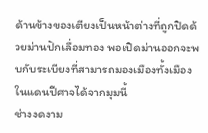ด้านข้างของเตียงเป็นหน้าต่างที่ถูกปิดด้วยม่านปักเลื่อมทอง พอเปิดม่านออกจะพบกับระเบียงที่สามารถมองเมืองทั้งเมืองในแดนปีศาจได้จากมุมนี้
ช่างงดงาม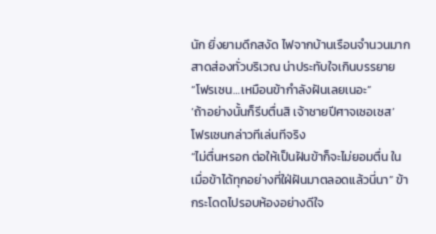นัก ยิ่งยามดึกสงัด ไฟจากบ้านเรือนจำนวนมากสาดส่องทั่วบริเวณ น่าประทับใจเกินบรรยาย
“โฟรเซน…เหมือนข้ากำลังฝันเลยเนอะ”
‘ถ้าอย่างนั้นก็รีบตื่นสิ เจ้าชายปีศาจเซอเซส’
โฟรเซนกล่าวทีเล่นทีจริง
“ไม่ตื่นหรอก ต่อให้เป็นฝันข้าก็จะไม่ยอมตื่น ในเมื่อข้าได้ทุกอย่างที่ใฝ่ฝันมาตลอดแล้วนี่นา” ข้ากระโดดไปรอบห้องอย่างดีใจ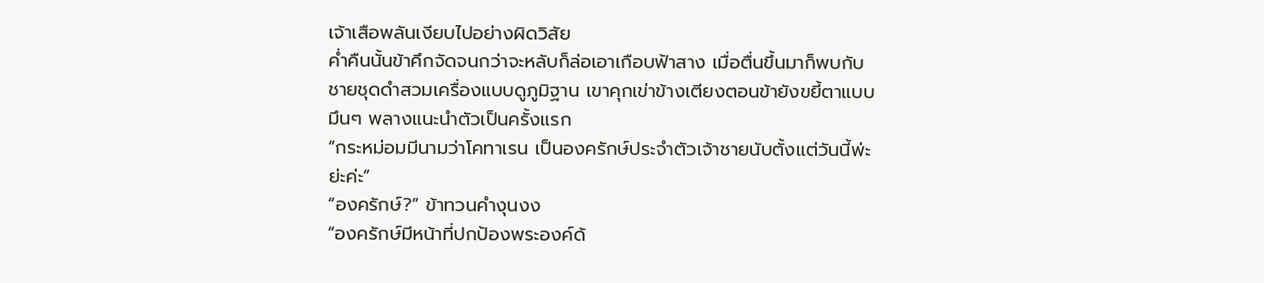เจ้าเสือพลันเงียบไปอย่างผิดวิสัย
ค่ำคืนนั้นข้าคึกจัดจนกว่าจะหลับก็ล่อเอาเกือบฟ้าสาง เมื่อตื่นขึ้นมาก็พบกับชายชุดดำสวมเครื่องแบบดูภูมิฐาน เขาคุกเข่าข้างเตียงตอนข้ายังขยี้ตาแบบมึนๆ พลางแนะนำตัวเป็นครั้งแรก
“กระหม่อมมีนามว่าโคทาเรน เป็นองครักษ์ประจำตัวเจ้าชายนับตั้งแต่วันนี้พ่ะย่ะค่ะ”
“องครักษ์?” ข้าทวนคำงุนงง
“องครักษ์มีหน้าที่ปกป้องพระองค์ด้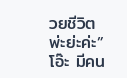วยชีวิตพ่ะย่ะค่ะ”
โอ๊ะ มีคน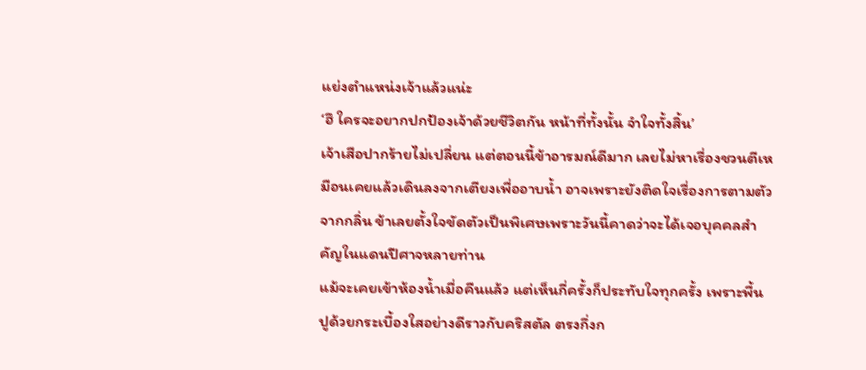แย่งตำแหน่งเจ้าแล้วแน่ะ
‘ฮึ ใครจะอยากปกป้องเจ้าด้วยชีวิตกัน หน้าที่ทั้งนั้น จำใจทั้งสิ้น’
เจ้าเสือปากร้ายไม่เปลี่ยน แต่ตอนนี้ข้าอารมณ์ดีมาก เลยไม่หาเรื่องชวนตีเหมือนเคยแล้วเดินลงจากเตียงเพื่ออาบน้ำ อาจเพราะยังติดใจเรื่องการตามตัวจากกลิ่น ข้าเลยตั้งใจขัดตัวเป็นพิเศษเพราะวันนี้คาดว่าจะได้เจอบุคคลสำคัญในแดนปีศาจหลายท่าน
แม้จะเคยเข้าห้องน้ำเมื่อคืนแล้ว แต่เห็นกี่ครั้งก็ประทับใจทุกครั้ง เพราะพื้นปูด้วยกระเบื้องใสอย่างดีราวกับคริสตัล ตรงกึ่งก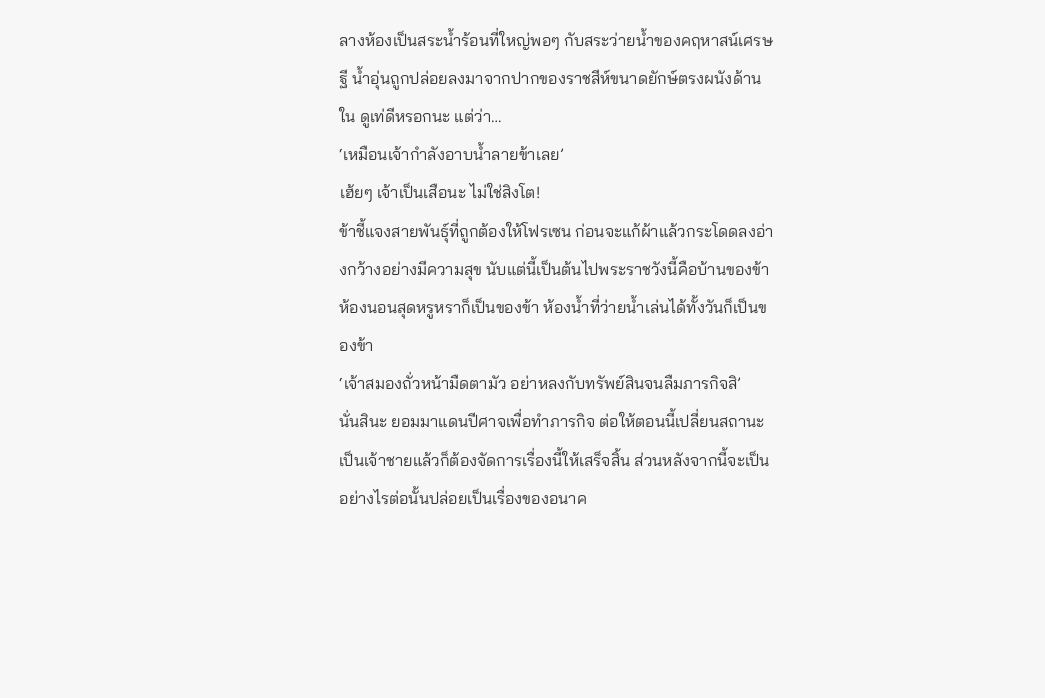ลางห้องเป็นสระน้ำร้อนที่ใหญ่พอๆ กับสระว่ายน้ำของคฤหาสน์เศรษฐี น้ำอุ่นถูกปล่อยลงมาจากปากของราชสีห์ขนาดยักษ์ตรงผนังด้านใน ดูเท่ดีหรอกนะ แต่ว่า…
‘เหมือนเจ้ากำลังอาบน้ำลายข้าเลย’
เฮ้ยๆ เจ้าเป็นเสือนะ ไม่ใช่สิงโต!
ข้าชี้แจงสายพันธุ์ที่ถูกต้องให้โฟรเซน ก่อนจะแก้ผ้าแล้วกระโดดลงอ่างกว้างอย่างมีความสุข นับแต่นี้เป็นต้นไปพระราชวังนี้คือบ้านของข้า ห้องนอนสุดหรูหราก็เป็นของข้า ห้องน้ำที่ว่ายน้ำเล่นได้ทั้งวันก็เป็นของข้า
‘เจ้าสมองถั่วหน้ามืดตามัว อย่าหลงกับทรัพย์สินจนลืมภารกิจสิ’
นั่นสินะ ยอมมาแดนปีศาจเพื่อทำภารกิจ ต่อให้ตอนนี้เปลี่ยนสถานะเป็นเจ้าชายแล้วก็ต้องจัดการเรื่องนี้ให้เสร็จสิ้น ส่วนหลังจากนี้จะเป็นอย่างไรต่อนั้นปล่อยเป็นเรื่องของอนาค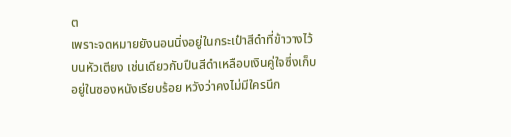ต
เพราะจดหมายยังนอนนิ่งอยู่ในกระเป๋าสีดำที่ข้าวางไว้บนหัวเตียง เช่นเดียวกับปืนสีดำเหลือบเงินคู่ใจซึ่งเก็บอยู่ในซองหนังเรียบร้อย หวังว่าคงไม่มีใครนึก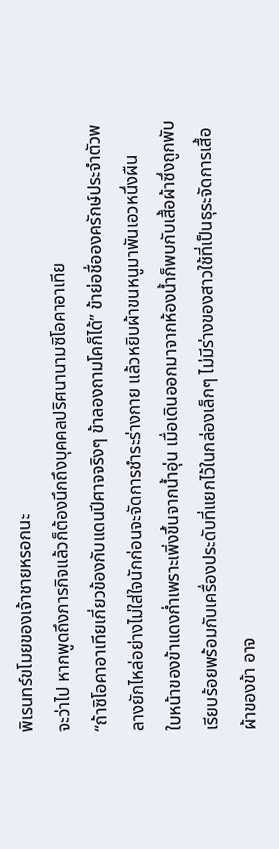พิเรนทร์ขโมยของเจ้าชายหรอกนะ
จะว่าไป หากพูดถึงภารกิจแล้วก็ต้องนึกถึงบุคคลปริศนานามซิโอคาอาเทีย
“ถ้าซิโอคาอาเทียเกี่ยวข้องกับแดนปีศาจจริงๆ ข้าลองถามโคก็ได้” ข้าย่อชื่อองครักษ์ประจำตัวพลางยักไหล่อย่างไม่ใส่ใจนักก่อนจะจัดการชำระร่างกาย แล้วหยิบผ้าขนหนูมาพันเอวหนึ่งผืน
ใบหน้าของข้าแดงก่ำเพราะเพิ่งขึ้นจากน้ำอุ่น เมื่อเดินออกมาจากห้องน้ำก็พบกับเสื้อผ้าซึ่งถูกพับเรียบร้อยพร้อมกับเครื่องประดับที่แยกไว้ในกล่องเล็กๆ ไม่มีร่างของสาวใช้ที่เป็นธุระจัดการเสื้อผ้าของข้า อาจ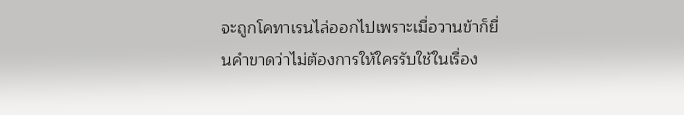จะถูกโคทาเรนไล่ออกไปเพราะเมื่อวานข้าก็ยื่นคำขาดว่าไม่ต้องการให้ใครรับใช้ในเรื่อง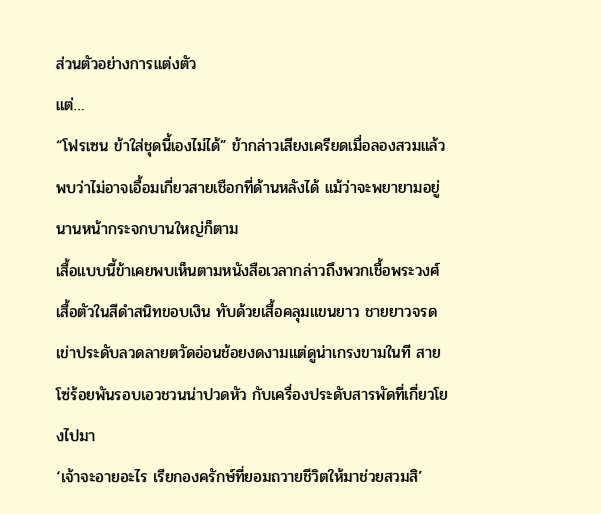ส่วนตัวอย่างการแต่งตัว
แต่…
“โฟรเซน ข้าใส่ชุดนี้เองไม่ได้” ข้ากล่าวเสียงเครียดเมื่อลองสวมแล้วพบว่าไม่อาจเอื้อมเกี่ยวสายเชือกที่ด้านหลังได้ แม้ว่าจะพยายามอยู่นานหน้ากระจกบานใหญ่ก็ตาม
เสื้อแบบนี้ข้าเคยพบเห็นตามหนังสือเวลากล่าวถึงพวกเชื้อพระวงศ์ เสื้อตัวในสีดำสนิทขอบเงิน ทับด้วยเสื้อคลุมแขนยาว ชายยาวจรดเข่าประดับลวดลายตวัดอ่อนช้อยงดงามแต่ดูน่าเกรงขามในที สายโซ่ร้อยพันรอบเอวชวนน่าปวดหัว กับเครื่องประดับสารพัดที่เกี่ยวโยงไปมา
‘เจ้าจะอายอะไร เรียกองครักษ์ที่ยอมถวายชีวิตให้มาช่วยสวมสิ’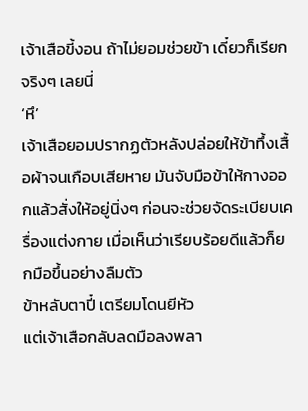เจ้าเสือขี้งอน ถ้าไม่ยอมช่วยข้า เดี๋ยวก็เรียกจริงๆ เลยนี่
‘หึ’
เจ้าเสือยอมปรากฏตัวหลังปล่อยให้ข้าทึ้งเสื้อผ้าจนเกือบเสียหาย มันจับมือข้าให้กางออกแล้วสั่งให้อยู่นิ่งๆ ก่อนจะช่วยจัดระเบียบเครื่องแต่งกาย เมื่อเห็นว่าเรียบร้อยดีแล้วก็ยกมือขึ้นอย่างลืมตัว
ข้าหลับตาปี๋ เตรียมโดนยีหัว
แต่เจ้าเสือกลับลดมือลงพลา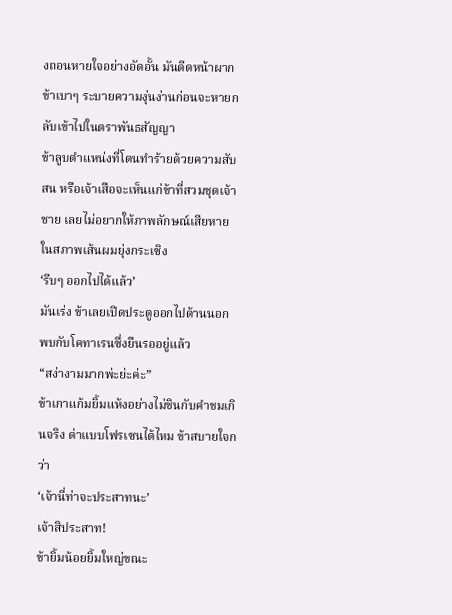งถอนหายใจอย่างอัดอั้น มันดีดหน้าผากข้าเบาๆ ระบายความงุ่นง่านก่อนจะหายกลับเข้าไปในตราพันธสัญญา
ข้าลูบตำแหน่งที่โดนทำร้ายด้วยความสับสน หรือเจ้าเสือจะเห็นแก่ข้าที่สวมชุดเจ้าชาย เลยไม่อยากให้ภาพลักษณ์เสียหายในสภาพเส้นผมยุ่งกระเซิง
‘รีบๆ ออกไปได้แล้ว’
มันเร่ง ข้าเลยเปิดประตูออกไปด้านนอก พบกับโคทาเรนซึ่งยืนรออยู่แล้ว
“สง่างามมากพ่ะย่ะค่ะ”
ข้าเกาแก้มยิ้มแห้งอย่างไม่ชินกับคำชมเกินจริง ด่าแบบโฟรเซนได้ไหม ข้าสบายใจกว่า
‘เจ้านี่ท่าจะประสาทนะ’
เจ้าสิประสาท!
ข้ายิ้มน้อยยิ้มใหญ่ขณะ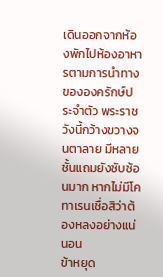เดินออกจากห้องพักไปห้องอาหารตามการนำทางขององครักษ์ประจำตัว พระราชวังนี้กว้างขวางจนตาลาย มีหลายชั้นแถมยังซับซ้อนมาก หากไม่มีโคทาเรนเชื่อสิว่าต้องหลงอย่างแน่นอน
ข้าหยุด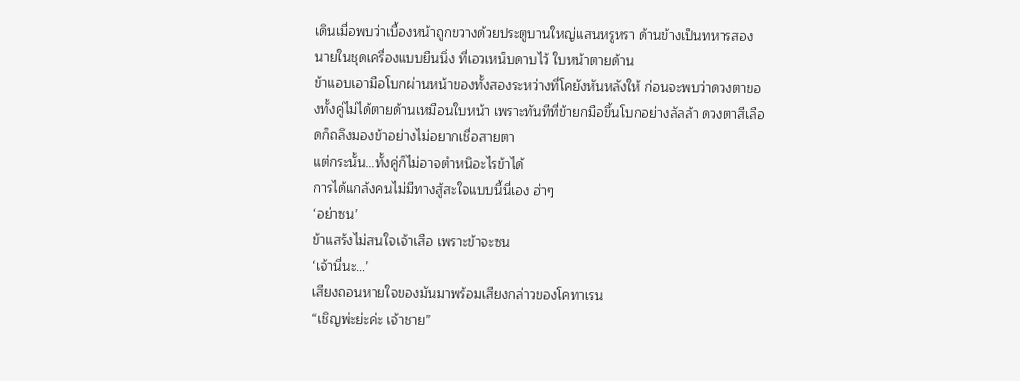เดินเมื่อพบว่าเบื้องหน้าถูกขวางด้วยประตูบานใหญ่แสนหรูหรา ด้านข้างเป็นทหารสองนายในชุดเครื่องแบบยืนนิ่ง ที่เอวเหน็บดาบไว้ ใบหน้าตายด้าน
ข้าแอบเอามือโบกผ่านหน้าของทั้งสองระหว่างที่โคยังหันหลังให้ ก่อนจะพบว่าดวงตาของทั้งคู่ไม่ได้ตายด้านเหมือนใบหน้า เพราะทันทีที่ข้ายกมือขึ้นโบกอย่างลัลล้า ดวงตาสีเลือดก็ถลึงมองข้าอย่างไม่อยากเชื่อสายตา
แต่กระนั้น…ทั้งคู่ก็ไม่อาจตำหนิอะไรข้าได้
การได้แกล้งคนไม่มีทางสู้สะใจแบบนี้นี่เอง ฮ่าๆ
‘อย่าซน’
ข้าแสร้งไม่สนใจเจ้าเสือ เพราะข้าจะซน
‘เจ้านี่นะ…’
เสียงถอนหายใจของมันมาพร้อมเสียงกล่าวของโคทาเรน
“เชิญพ่ะย่ะค่ะ เจ้าชาย”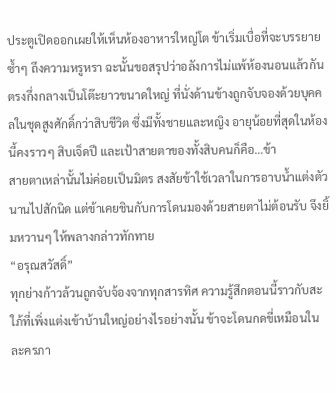ประตูเปิดออกเผยให้เห็นห้องอาหารใหญ่โต ข้าเริ่มเบื่อที่จะบรรยายซ้ำๆ ถึงความหรูหรา ฉะนั้นขอสรุปว่าอลังการไม่แพ้ห้องนอนแล้วกัน
ตรงกึ่งกลางเป็นโต๊ะยาวขนาดใหญ่ ที่นั่งด้านข้างถูกจับจองด้วยบุคคลในชุดสูงศักดิ์กว่าสิบชีวิต ซึ่งมีทั้งชายและหญิง อายุน้อยที่สุดในห้องนี้คงราวๆ สิบเจ็ดปี และเป้าสายตาของทั้งสิบคนก็คือ…ข้า
สายตาเหล่านั้นไม่ค่อยเป็นมิตร สงสัยข้าใช้เวลาในการอาบน้ำแต่งตัวนานไปสักนิด แต่ข้าเคยชินกับการโดนมองด้วยสายตาไม่ต้อนรับ จึงยิ้มหวานๆ ให้พลางกล่าวทักทาย
“อรุณสวัสดิ์”
ทุกย่างก้าวล้วนถูกจับจ้องจากทุกสารทิศ ความรู้สึกตอนนี้ราวกับสะใภ้ที่เพิ่งแต่งเข้าบ้านใหญ่อย่างไรอย่างนั้น ข้าจะโดนกดขี่เหมือนในละครภา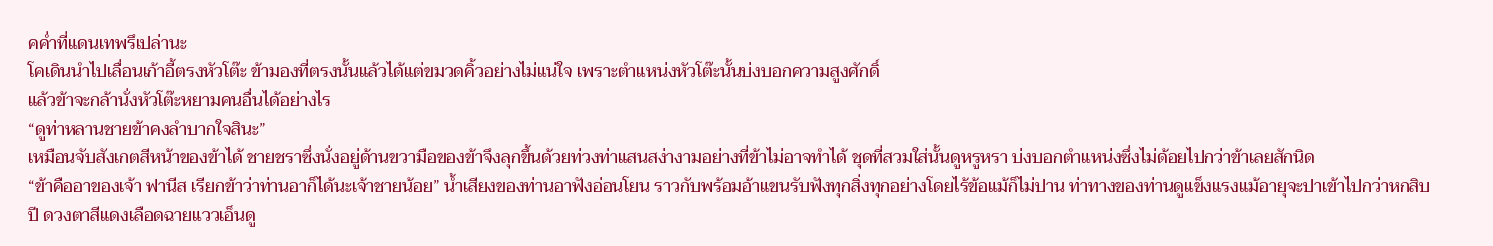คค่ำที่แดนเทพรึเปล่านะ
โคเดินนำไปเลื่อนเก้าอี้ตรงหัวโต๊ะ ข้ามองที่ตรงนั้นแล้วได้แต่ขมวดคิ้วอย่างไม่แน่ใจ เพราะตำแหน่งหัวโต๊ะนั้นบ่งบอกความสูงศักดิ์
แล้วข้าจะกล้านั่งหัวโต๊ะหยามคนอื่นได้อย่างไร
“ดูท่าหลานชายข้าคงลำบากใจสินะ”
เหมือนจับสังเกตสีหน้าของข้าได้ ชายชราซึ่งนั่งอยู่ด้านขวามือของข้าจึงลุกขึ้นด้วยท่วงท่าแสนสง่างามอย่างที่ข้าไม่อาจทำได้ ชุดที่สวมใส่นั้นดูหรูหรา บ่งบอกตำแหน่งซึ่งไม่ด้อยไปกว่าข้าเลยสักนิด
“ข้าคืออาของเจ้า ฟานีส เรียกข้าว่าท่านอาก็ได้นะเจ้าชายน้อย” น้ำเสียงของท่านอาฟังอ่อนโยน ราวกับพร้อมอ้าแขนรับฟังทุกสิ่งทุกอย่างโดยไร้ข้อแม้ก็ไม่ปาน ท่าทางของท่านดูแข็งแรงแม้อายุจะปาเข้าไปกว่าหกสิบปี ดวงตาสีแดงเลือดฉายแววเอ็นดู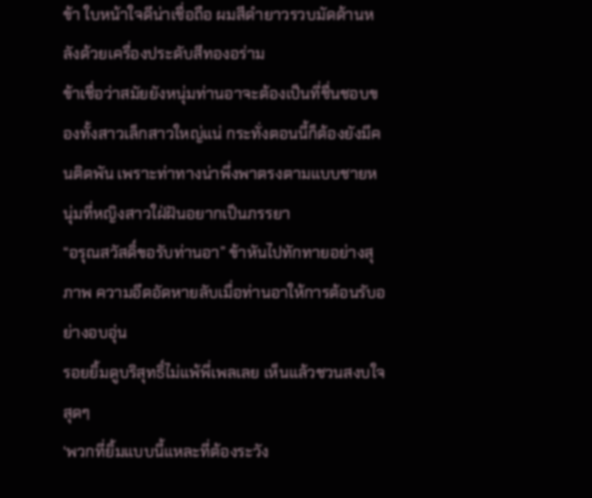ข้า ใบหน้าใจดีน่าเชื่อถือ ผมสีดำยาวรวบมัดด้านหลังด้วยเครื่องประดับสีทองอร่าม
ข้าเชื่อว่าสมัยยังหนุ่มท่านอาจะต้องเป็นที่ชื่นชอบของทั้งสาวเล็กสาวใหญ่แน่ กระทั่งตอนนี้ก็ต้องยังมีคนติดพัน เพราะท่าทางน่าพึ่งพาตรงตามแบบชายหนุ่มที่หญิงสาวใฝ่ฝันอยากเป็นภรรยา
“อรุณสวัสดิ์ขอรับท่านอา” ข้าหันไปทักทายอย่างสุภาพ ความอึดอัดหายลับเมื่อท่านอาให้การต้อนรับอย่างอบอุ่น
รอยยิ้มดูบริสุทธิ์ไม่แพ้พี่เพลเลย เห็นแล้วชวนสงบใจสุดๆ
‘พวกที่ยิ้มแบบนี้แหละที่ต้องระวัง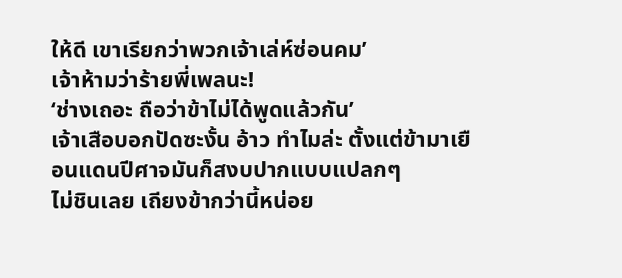ให้ดี เขาเรียกว่าพวกเจ้าเล่ห์ซ่อนคม’
เจ้าห้ามว่าร้ายพี่เพลนะ!
‘ช่างเถอะ ถือว่าข้าไม่ได้พูดแล้วกัน’
เจ้าเสือบอกปัดซะงั้น อ้าว ทำไมล่ะ ตั้งแต่ข้ามาเยือนแดนปีศาจมันก็สงบปากแบบแปลกๆ
ไม่ชินเลย เถียงข้ากว่านี้หน่อย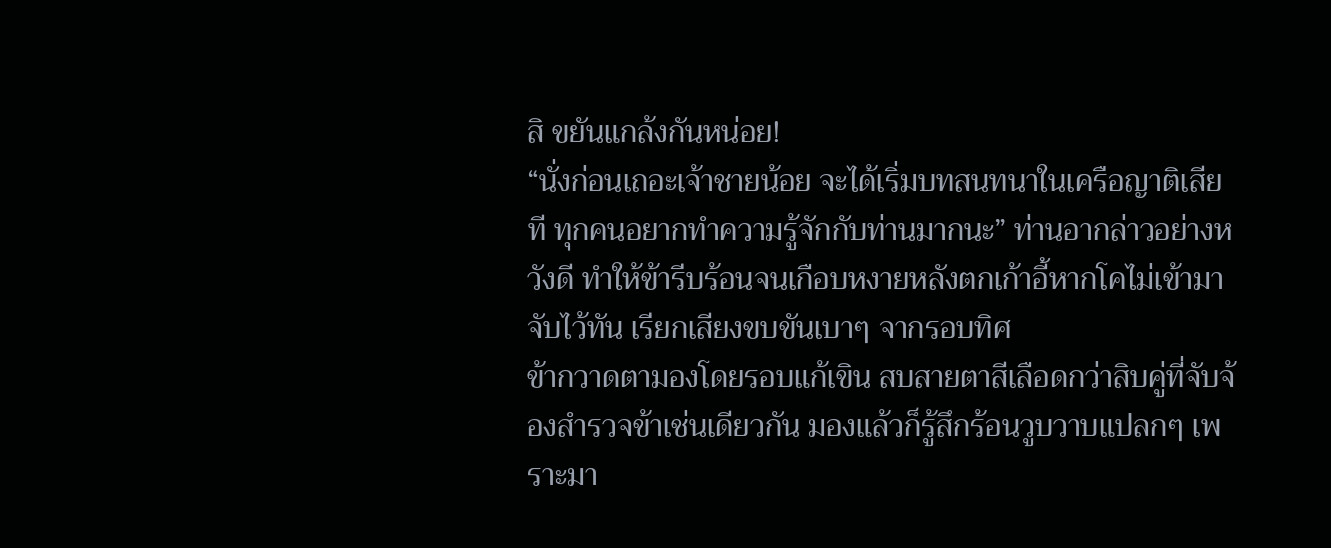สิ ขยันแกล้งกันหน่อย!
“นั่งก่อนเถอะเจ้าชายน้อย จะได้เริ่มบทสนทนาในเครือญาติเสียที ทุกคนอยากทำความรู้จักกับท่านมากนะ” ท่านอากล่าวอย่างหวังดี ทำให้ข้ารีบร้อนจนเกือบหงายหลังตกเก้าอี้หากโคไม่เข้ามาจับไว้ทัน เรียกเสียงขบขันเบาๆ จากรอบทิศ
ข้ากวาดตามองโดยรอบแก้เขิน สบสายตาสีเลือดกว่าสิบคู่ที่จับจ้องสำรวจข้าเช่นเดียวกัน มองแล้วก็รู้สึกร้อนวูบวาบแปลกๆ เพราะมา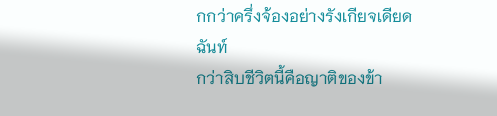กกว่าครึ่งจ้องอย่างรังเกียจเดียดฉันท์
กว่าสิบชีวิตนี้คือญาติของข้า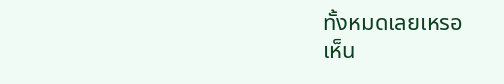ทั้งหมดเลยเหรอ
เห็น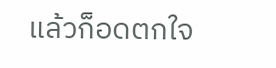แล้วก็อดตกใจ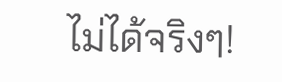ไม่ได้จริงๆ!